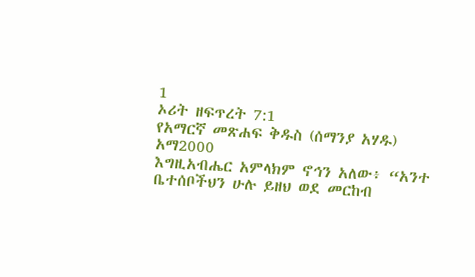1
ኦሪት ዘፍጥረት 7:1
የአማርኛ መጽሐፍ ቅዱስ (ሰማንያ አሃዱ)
አማ2000
እግዚአብሔር አምላክም ኖኅን አለው፥ “አንተ ቤተሰቦችህን ሁሉ ይዘህ ወደ መርከብ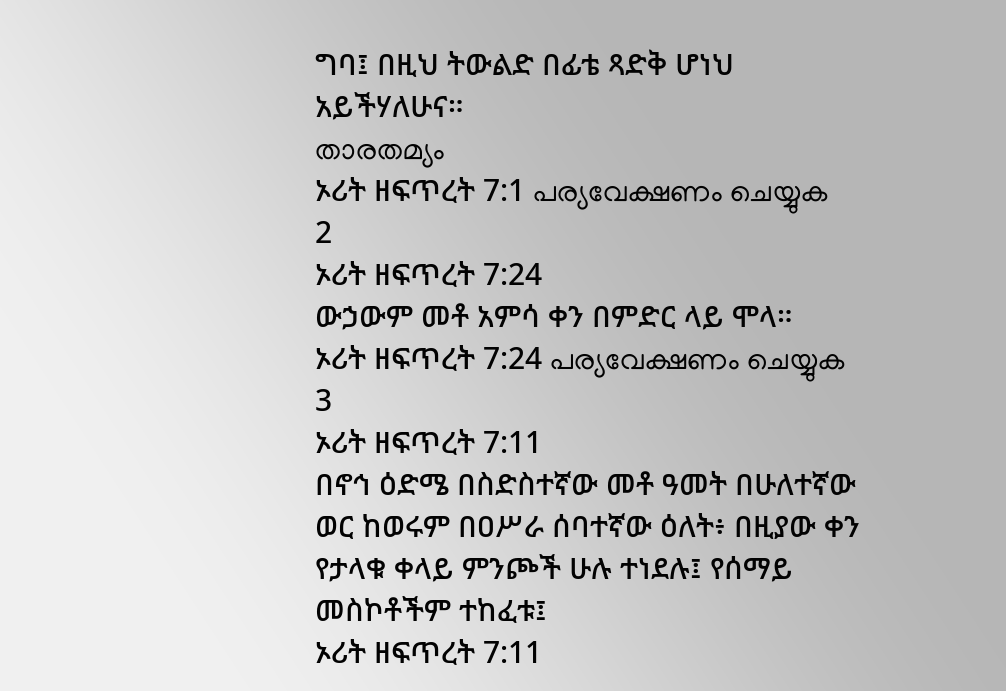ግባ፤ በዚህ ትውልድ በፊቴ ጻድቅ ሆነህ አይችሃለሁና።
താരതമ്യം
ኦሪት ዘፍጥረት 7:1 പര്യവേക്ഷണം ചെയ്യുക
2
ኦሪት ዘፍጥረት 7:24
ውኃውም መቶ አምሳ ቀን በምድር ላይ ሞላ።
ኦሪት ዘፍጥረት 7:24 പര്യവേക്ഷണം ചെയ്യുക
3
ኦሪት ዘፍጥረት 7:11
በኖኅ ዕድሜ በስድስተኛው መቶ ዓመት በሁለተኛው ወር ከወሩም በዐሥራ ሰባተኛው ዕለት፥ በዚያው ቀን የታላቁ ቀላይ ምንጮች ሁሉ ተነደሉ፤ የሰማይ መስኮቶችም ተከፈቱ፤
ኦሪት ዘፍጥረት 7:11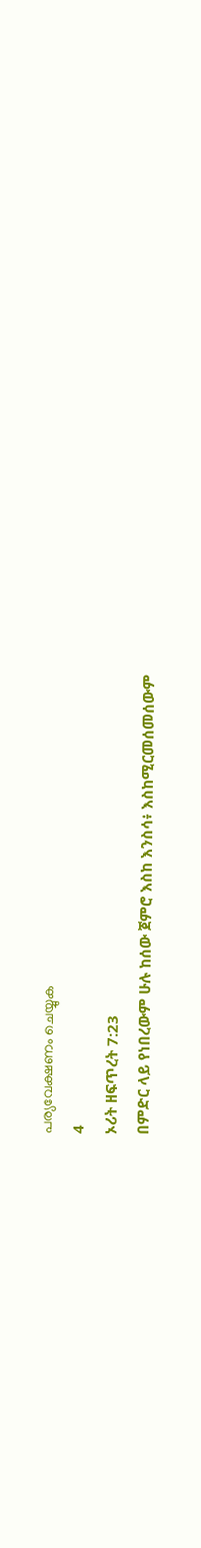പര്യവേക്ഷണം ചെയ്യുക
4
ኦሪት ዘፍጥረት 7:23
በምድር ላይ የነበረውም ሁሉ ከሰው ጀምሮ እስከ እንስሳ፥ እስከሚርመሰመሰውም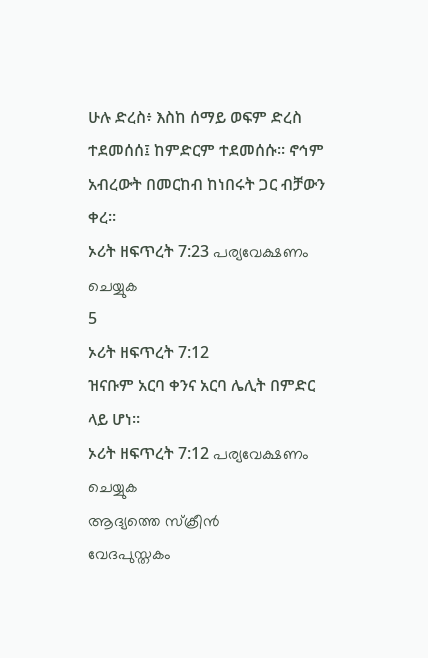ሁሉ ድረስ፥ እስከ ሰማይ ወፍም ድረስ ተደመሰሰ፤ ከምድርም ተደመሰሱ። ኖኅም አብረውት በመርከብ ከነበሩት ጋር ብቻውን ቀረ።
ኦሪት ዘፍጥረት 7:23 പര്യവേക്ഷണം ചെയ്യുക
5
ኦሪት ዘፍጥረት 7:12
ዝናቡም አርባ ቀንና አርባ ሌሊት በምድር ላይ ሆነ።
ኦሪት ዘፍጥረት 7:12 പര്യവേക്ഷണം ചെയ്യുക
ആദ്യത്തെ സ്ക്രീൻ
വേദപുസ്തകം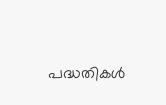പദ്ധതികൾ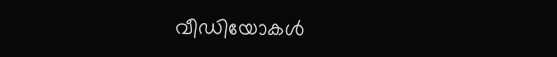വീഡിയോകൾ